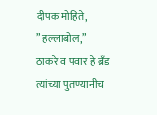दीपक मोहिते,
” हल्लाबोल,”
ठाकरे व पवार हे ब्रँड त्यांच्या पुतण्यानीच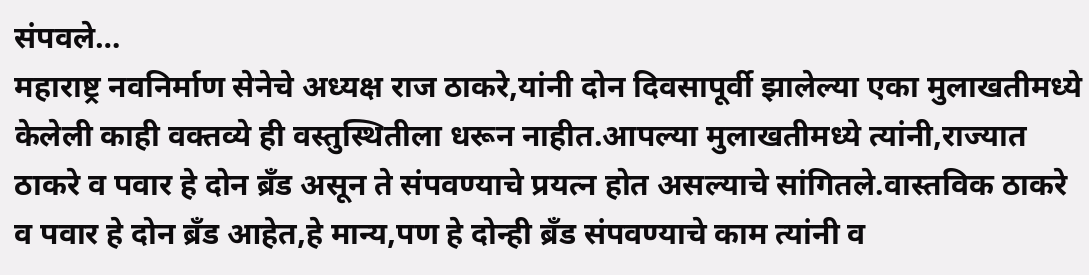संपवले…
महाराष्ट्र नवनिर्माण सेनेचे अध्यक्ष राज ठाकरे,यांनी दोन दिवसापूर्वी झालेल्या एका मुलाखतीमध्ये केलेली काही वक्तव्ये ही वस्तुस्थितीला धरून नाहीत.आपल्या मुलाखतीमध्ये त्यांनी,राज्यात ठाकरे व पवार हे दोन ब्रँड असून ते संपवण्याचे प्रयत्न होत असल्याचे सांगितले.वास्तविक ठाकरे व पवार हे दोन ब्रँड आहेत,हे मान्य,पण हे दोन्ही ब्रँड संपवण्याचे काम त्यांनी व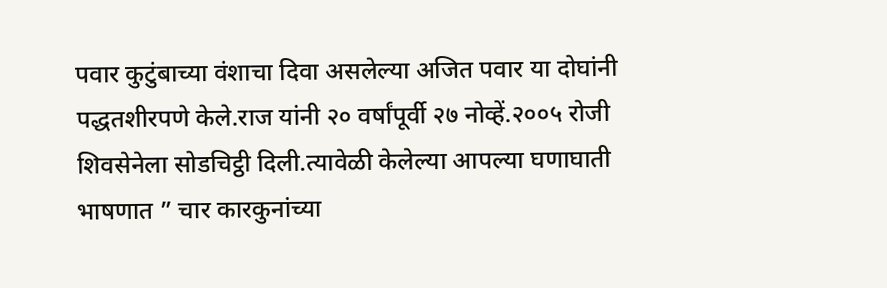पवार कुटुंबाच्या वंशाचा दिवा असलेल्या अजित पवार या दोघांनी पद्धतशीरपणे केले.राज यांनी २० वर्षांपूर्वी २७ नोव्हें.२००५ रोजी शिवसेनेला सोडचिट्ठी दिली.त्यावेळी केलेल्या आपल्या घणाघाती भाषणात ” चार कारकुनांच्या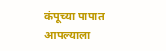कंपूच्या पापात आपल्याला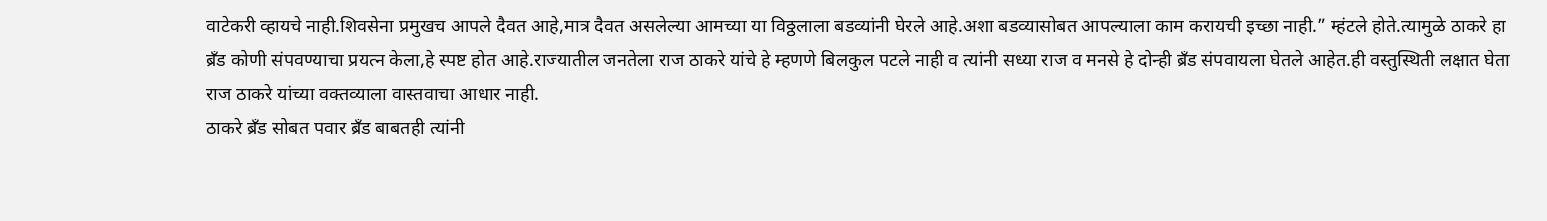वाटेकरी व्हायचे नाही.शिवसेना प्रमुखच आपले दैवत आहे,मात्र दैवत असलेल्या आमच्या या विठ्ठलाला बडव्यांनी घेरले आहे.अशा बडव्यासोबत आपल्याला काम करायची इच्छा नाही.” म्हंटले होते.त्यामुळे ठाकरे हा ब्रँड कोणी संपवण्याचा प्रयत्न केला,हे स्पष्ट होत आहे.राज्यातील जनतेला राज ठाकरे यांचे हे म्हणणे बिलकुल पटले नाही व त्यांनी सध्या राज व मनसे हे दोन्ही ब्रँड संपवायला घेतले आहेत.ही वस्तुस्थिती लक्षात घेता राज ठाकरे यांच्या वक्तव्याला वास्तवाचा आधार नाही.
ठाकरे ब्रँड सोबत पवार ब्रँड बाबतही त्यांनी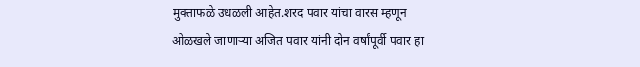मुक्ताफळे उधळली आहेत.शरद पवार यांचा वारस म्हणून ओळखले जाणाऱ्या अजित पवार यांनी दोन वर्षांपूर्वी पवार हा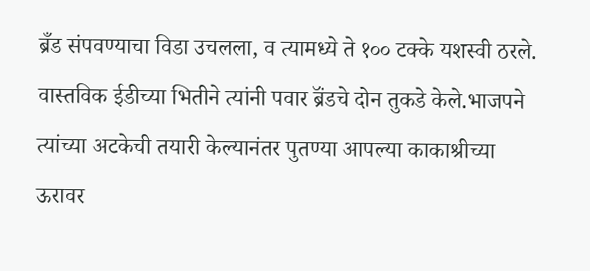ब्रँड संपवण्याचा विडा उचलला, व त्यामध्ये ते १०० टक्के यशस्वी ठरले. वास्तविक ईडीच्या भितीने त्यांनी पवार ब्रॅंडचे दोन तुकडे केले.भाजपने त्यांच्या अटकेची तयारी केल्यानंतर पुतण्या आपल्या काकाश्रीच्या ऊरावर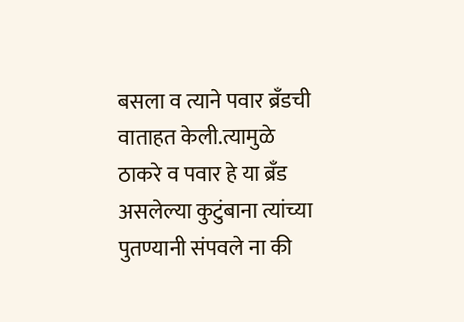बसला व त्याने पवार ब्रँडची वाताहत केली.त्यामुळे ठाकरे व पवार हे या ब्रँड असलेल्या कुटुंबाना त्यांच्या पुतण्यानी संपवले ना की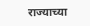राज्याच्या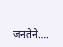जनतेने….